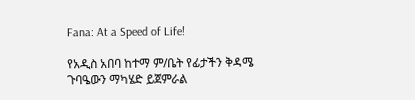Fana: At a Speed of Life!

የአዲስ አበባ ከተማ ም/ቤት የፊታችን ቅዳሜ ጉባዔውን ማካሄድ ይጀምራል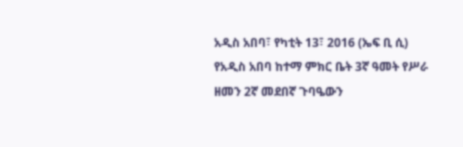አዲስ አበባ፣ የካቲት 13፣ 2016 (ኤፍ ቢ ሲ) የአዲስ አበባ ከተማ ምክር ቤት 3ኛ ዓመት የሥራ ዘመን 2ኛ መደበኛ ጉባዔውን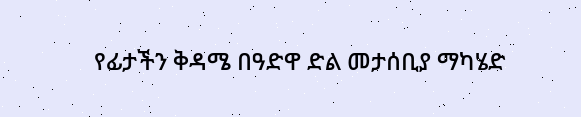የፊታችን ቅዳሜ በዓድዋ ድል መታሰቢያ ማካሄድ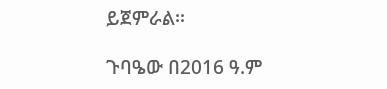ይጀምራል፡፡

ጉባዔው በ2016 ዓ.ም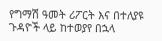የግማሽ ዓመት ሪፖርት እና በተለያዩ ጉዳዮች ላይ ከተወያየ በኋላ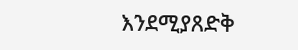እንደሚያጸድቅ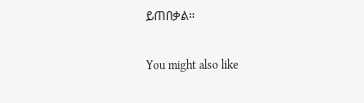ይጠበቃል፡፡

You might also like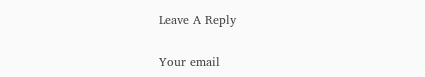Leave A Reply

Your email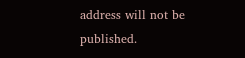address will not be published.